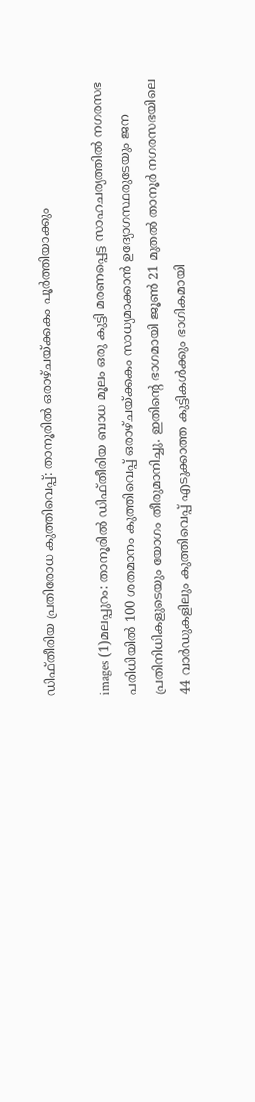ഡിഫ്‌തീരിയ പ്രതിരോധ കുത്തിവെപ്പ്‌: താനൂരില്‍ ഒരാഴ്‌ചയ്‌ക്കകം പൂര്‍ത്തിയാക്കും

images (1)മലപ്പുറം: താനൂരില്‍ ഡിഫ്‌തീരിയ ബാധ മൂലം ഒരു കുട്ടി മരണപ്പെട്ട സാഹചര്യത്തില്‍ നഗരസഭ പരിധിയില്‍ 100 ശതമാനം കുത്തിവെപ്പ്‌ ഒരാഴ്‌ചയ്‌ക്കകം സാധ്യമാക്കാന്‍ ഉദ്യോഗസ്ഥരുടേയും ജന പ്രതിനിധികളുടെയും യോഗം തീരുമാനിച്ചു. ഇതിന്റെ ഭാഗമായി ജൂണ്‍ 21 മുതല്‍ താനൂര്‍ നഗരസഭയിലെ 44 വാര്‍ഡുകളിലും കുത്തിവെപ്പ്‌ എടുക്കാത്ത കുട്ടികള്‍ക്കും ഭാഗികമായി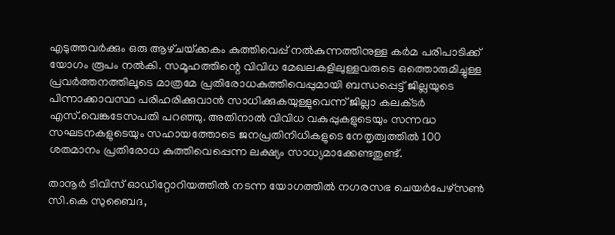എടുത്തവര്‍ക്കും ഒരു ആഴ്‌ചയ്‌ക്കകം കുത്തിവെപ്പ്‌ നല്‍കുന്നത്തിനുള്ള കര്‍മ പരിപാടിക്ക്‌ യോഗം രൂപം നല്‍കി. സമൂഹത്തിന്റെ വിവിധ മേഖലകളിലുള്ളവരുടെ ഒത്തൊരുമിച്ചുള്ള പ്രവര്‍ത്തനത്തിലൂടെ മാത്രമേ പ്രതിരോധകുത്തിവെപ്പുമായി ബന്ധപ്പെട്ട്‌ ജില്ലയുടെ പിന്നാക്കാവസ്ഥ പരിഹരിക്കുവാന്‍ സാധിക്കുകയുള്ളുവെന്ന്‌ ജില്ലാ കലക്‌ടര്‍ എസ്‌.വെങ്കടേസപതി പറഞ്ഞു. അതിനാല്‍ വിവിധ വകുപ്പുകളുടെയും സന്നദ്ധ സഘടനകളുടെയും സഹായത്തോടെ ജനപ്രതിനിധികളുടെ നേതൃത്വത്തില്‍ 100 ശതമാനം പ്രതിരോധ കുത്തിവെപ്പെന്ന ലക്ഷ്യം സാധ്യമാക്കേണ്ടതുണ്ട്‌.

താനൂര്‍ ടിവിസ്‌ ഓഡിറ്റോറിയത്തില്‍ നടന്ന യോഗത്തില്‍ നഗരസഭ ചെയര്‍പേഴ്‌സണ്‍ സി.കെ സുബൈദ,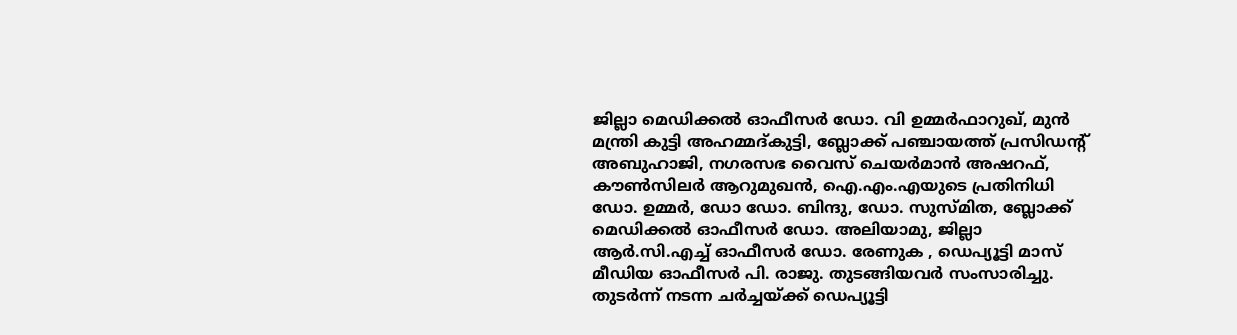ജില്ലാ മെഡിക്കല്‍ ഓഫീസര്‍ ഡോ. വി ഉമ്മര്‍ഫാറുഖ്‌, മുന്‍ മന്ത്രി കുട്ടി അഹമ്മദ്‌കുട്ടി, ബ്ലോക്ക്‌ പഞ്ചായത്ത്‌ പ്രസിഡന്റ്‌ അബുഹാജി, നഗരസഭ വൈസ്‌ ചെയര്‍മാന്‍ അഷറഫ്‌, കൗണ്‍സിലര്‍ ആറുമുഖന്‍, ഐ.എം.എയുടെ പ്രതിനിധി ഡോ. ഉമ്മര്‍, ഡോ ഡോ. ബിന്ദു, ഡോ. സുസ്‌മിത, ബ്ലോക്ക്‌ മെഡിക്കല്‍ ഓഫീസര്‍ ഡോ. അലിയാമു, ജില്ലാ ആര്‍.സി.എച്ച്‌ ഓഫീസര്‍ ഡോ. രേണുക , ഡെപ്യൂട്ടി മാസ്‌ മീഡിയ ഓഫീസര്‍ പി. രാജു. തുടങ്ങിയവര്‍ സംസാരിച്ചു. തുടര്‍ന്ന്‌ നടന്ന ചര്‍ച്ചയ്‌ക്ക്‌ ഡെപ്യൂട്ടി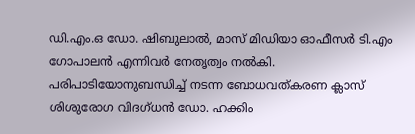ഡി.എം.ഒ ഡോ. ഷിബുലാല്‍, മാസ്‌ മിഡിയാ ഓഫീസര്‍ ടി.എം ഗോപാലന്‍ എന്നിവര്‍ നേതൃത്വം നല്‍കി.
പരിപാടിയോനുബന്ധിച്ച്‌ നടന്ന ബോധവത്‌കരണ ക്ലാസ്‌ ശിശുരോഗ വിദഗ്‌ധന്‍ ഡോ. ഹക്കിം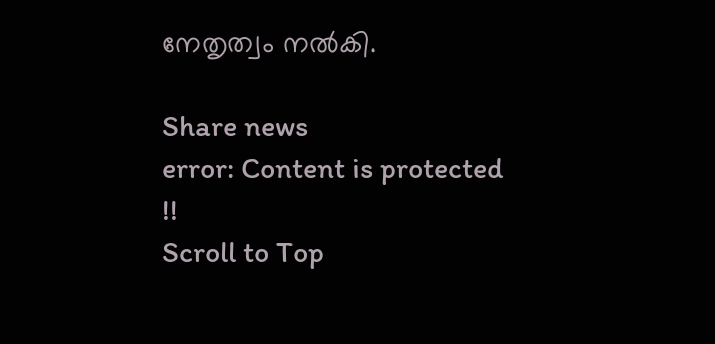നേതൃത്വം നല്‍കി.

Share news
error: Content is protected !!
Scroll to Top